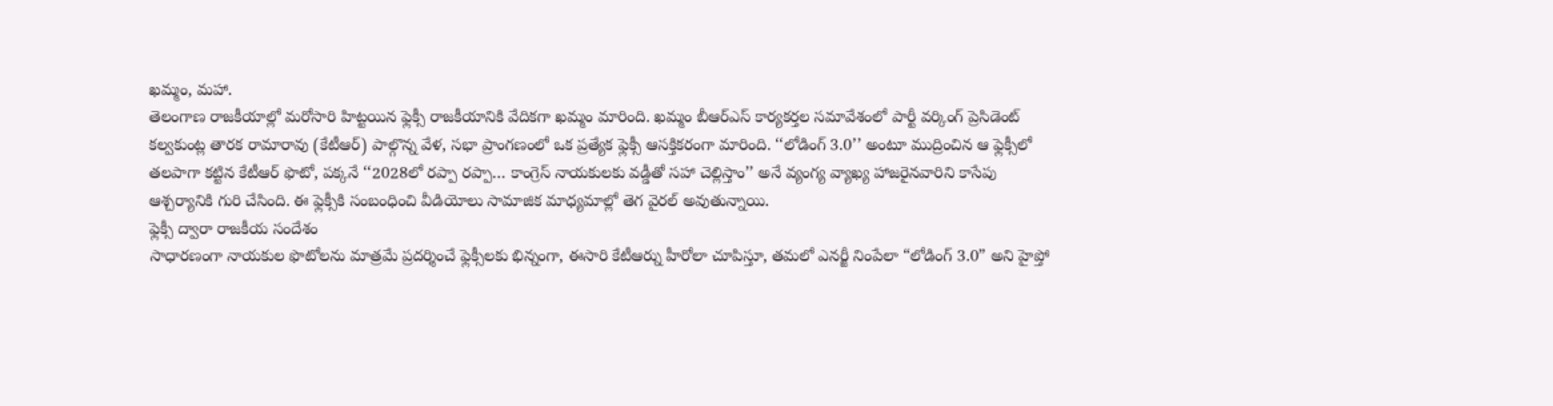ఖమ్మం, మహా.
తెలంగాణ రాజకీయాల్లో మరోసారి హిట్టయిన ఫ్లెక్సీ రాజకీయానికి వేదికగా ఖమ్మం మారింది. ఖమ్మం బీఆర్ఎస్ కార్యకర్తల సమావేశంలో పార్టీ వర్కింగ్ ప్రెసిడెంట్ కల్వకుంట్ల తారక రామారావు (కేటీఆర్) పాల్గొన్న వేళ, సభా ప్రాంగణంలో ఒక ప్రత్యేక ఫ్లెక్సీ ఆసక్తికరంగా మారింది. ‘‘లోడింగ్ 3.0’’ అంటూ ముద్రించిన ఆ ఫ్లెక్సీలో తలపాగా కట్టిన కేటీఆర్ ఫొటో, పక్కనే ‘‘2028లో రప్పా రప్పా… కాంగ్రెస్ నాయకులకు వడ్డీతో సహా చెల్లిస్తాం’’ అనే వ్యంగ్య వ్యాఖ్య హాజరైనవారిని కాసేపు ఆశ్చర్యానికి గురి చేసింది. ఈ ఫ్లెక్సీకి సంబంధించి వీడియోలు సామాజిక మాధ్యమాల్లో తెగ వైరల్ అవుతున్నాయి.
ఫ్లెక్సీ ద్వారా రాజకీయ సందేశం
సాధారణంగా నాయకుల ఫొటోలను మాత్రమే ప్రదర్శించే ఫ్లెక్సీలకు భిన్నంగా, ఈసారి కేటీఆర్ను హీరోలా చూపిస్తూ, తమలో ఎనర్జీ నింపేలా “లోడింగ్ 3.0” అని హైప్తో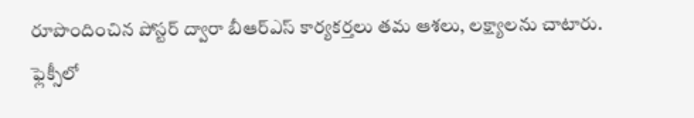రూపొందించిన పోస్టర్ ద్వారా బీఆర్ఎస్ కార్యకర్తలు తమ ఆశలు, లక్ష్యాలను చాటారు. ఫ్లెక్సీలో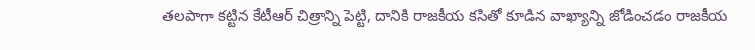తలపాగా కట్టిన కేటీఆర్ చిత్రాన్ని పెట్టి, దానికి రాజకీయ కసితో కూడిన వాఖ్యాన్ని జోడించడం రాజకీయ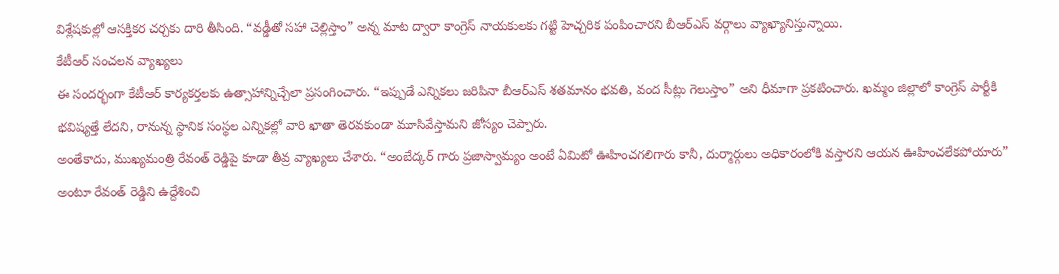విశ్లేషకుల్లో ఆసక్తికర చర్చకు దారి తీసింది. “వడ్డీతో సహా చెల్లిస్తాం” అన్న మాట ద్వారా కాంగ్రెస్ నాయకులకు గట్టి హెచ్చరిక పంపించారని బీఆర్ఎస్ వర్గాలు వ్యాఖ్యానిస్తున్నాయి.
కేటీఆర్ సంచలన వ్యాఖ్యలు
ఈ సందర్భంగా కేటీఆర్ కార్యకర్తలకు ఉత్సాహాన్నిచ్చేలా ప్రసంగించారు. “ఇప్పుడే ఎన్నికలు జరిపినా బీఆర్ఎస్ శతమానం భవతి, వంద సీట్లు గెలుస్తాం” అని ధీమాగా ప్రకటించారు. ఖమ్మం జిల్లాలో కాంగ్రెస్ పార్టీకి భవిష్యత్తే లేదని, రానున్న స్థానిక సంస్థల ఎన్నికల్లో వారి ఖాతా తెరవకుండా మూసివేస్తామని జోస్యం చెప్పారు.
అంతేకాదు, ముఖ్యమంత్రి రేవంత్ రెడ్డిపై కూడా తీవ్ర వ్యాఖ్యలు చేశారు. “అంబేద్కర్ గారు ప్రజాస్వామ్యం అంటే ఏమిటో ఊహించగలిగారు కానీ, దుర్మార్గులు అధికారంలోకి వస్తారని ఆయన ఊహించలేకపోయారు” అంటూ రేవంత్ రెడ్డిని ఉద్దేశించి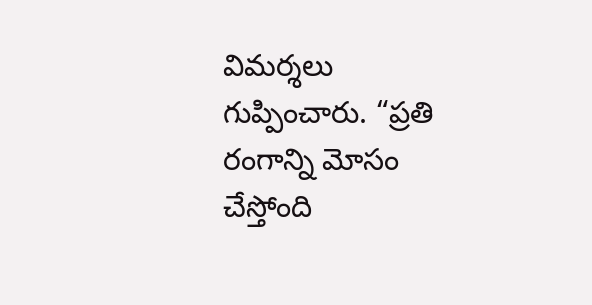విమర్శలు గుప్పించారు. “ప్రతి రంగాన్ని మోసం చేస్తోంది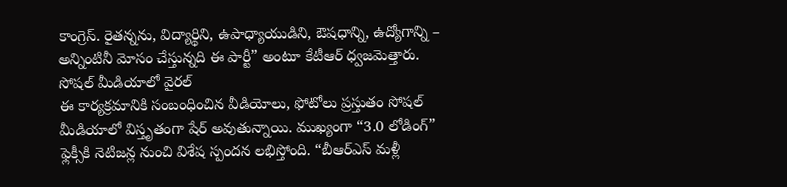కాంగ్రెస్. రైతన్నను, విద్యార్థిని, ఉపాధ్యాయుడిని, ఔషధాన్ని, ఉద్యోగాన్ని – అన్నింటినీ మోసం చేస్తున్నది ఈ పార్టీ” అంటూ కేటీఆర్ ధ్వజమెత్తారు.
సోషల్ మీడియాలో వైరల్
ఈ కార్యక్రమానికి సంబంధించిన వీడియోలు, ఫోటోలు ప్రస్తుతం సోషల్ మీడియాలో విస్తృతంగా షేర్ అవుతున్నాయి. ముఖ్యంగా “3.0 లోడింగ్” ఫ్లెక్సీకి నెటిజన్ల నుంచి విశేష స్పందన లభిస్తోంది. “బీఆర్ఎస్ మళ్లీ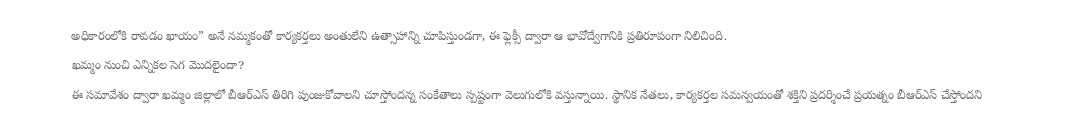అధికారంలోకి రావడం ఖాయం” అనే నమ్మకంతో కార్యకర్తలు అంతులేని ఉత్సాహాన్ని చూపిస్తుండగా, ఈ ఫ్లెక్సీ ద్వారా ఆ భావోద్వేగానికి ప్రతిరూపంగా నిలిచింది.
ఖమ్మం నుంచి ఎన్నికల సెగ మొదలైందా?
ఈ సమావేశం ద్వారా ఖమ్మం జిల్లాలో బీఆర్ఎస్ తిరిగి పుంజుకోవాలని చూస్తోందన్న సంకేతాలు స్పష్టంగా వెలుగులోకి వస్తున్నాయి. స్థానిక నేతలు, కార్యకర్తల సమన్వయంతో శక్తిని ప్రదర్శించే ప్రయత్నం బీఆర్ఎస్ చేస్తోందని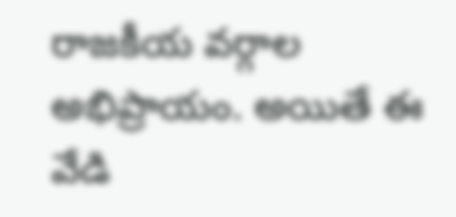రాజకీయ వర్గాల అభిప్రాయం. అయితే ఈ వేడి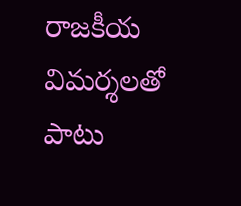రాజకీయ విమర్శలతో పాటు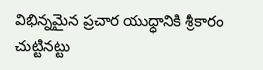విభిన్నమైన ప్రచార యుధ్ధానికి శ్రీకారం చుట్టినట్టు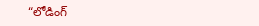“లోడింగ్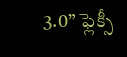3.0” ఫ్లెక్సీ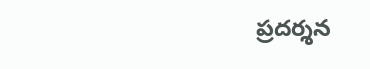ప్రదర్శన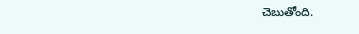చెబుతోంది.